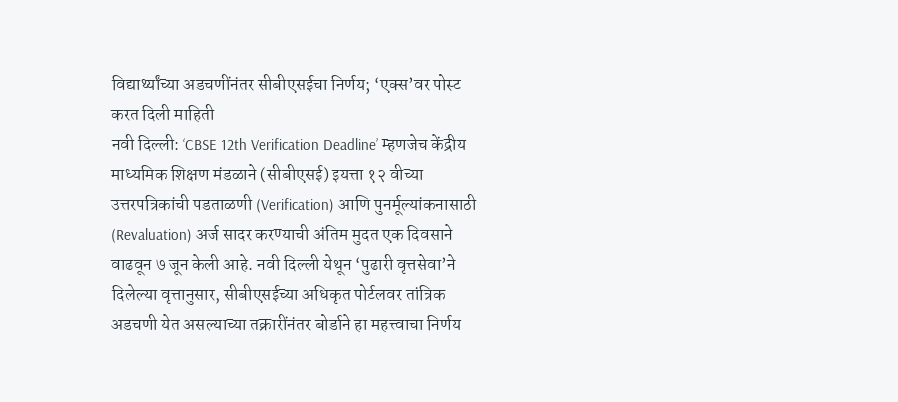विद्यार्थ्यांच्या अडचणींनंतर सीबीएसईचा निर्णय; ‘एक्स’वर पोस्ट करत दिली माहिती
नवी दिल्ली: ‘CBSE 12th Verification Deadline’ म्हणजेच केंद्रीय माध्यमिक शिक्षण मंडळाने (सीबीएसई) इयत्ता १२ वीच्या उत्तरपत्रिकांची पडताळणी (Verification) आणि पुनर्मूल्यांकनासाठी (Revaluation) अर्ज सादर करण्याची अंतिम मुदत एक दिवसाने वाढवून ७ जून केली आहे. नवी दिल्ली येथून ‘पुढारी वृत्तसेवा’ने दिलेल्या वृत्तानुसार, सीबीएसईच्या अधिकृत पोर्टलवर तांत्रिक अडचणी येत असल्याच्या तक्रारींनंतर बोर्डाने हा महत्त्वाचा निर्णय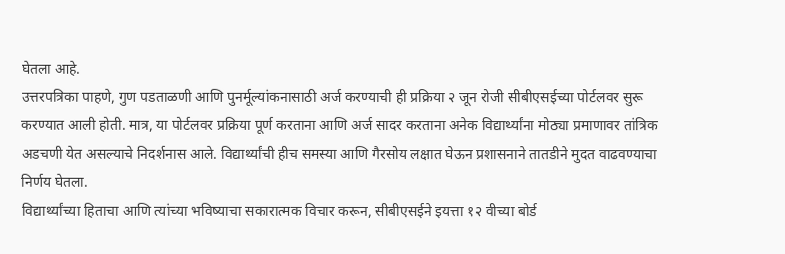घेतला आहे.
उत्तरपत्रिका पाहणे, गुण पडताळणी आणि पुनर्मूल्यांकनासाठी अर्ज करण्याची ही प्रक्रिया २ जून रोजी सीबीएसईच्या पोर्टलवर सुरू करण्यात आली होती. मात्र, या पोर्टलवर प्रक्रिया पूर्ण करताना आणि अर्ज सादर करताना अनेक विद्यार्थ्यांना मोठ्या प्रमाणावर तांत्रिक अडचणी येत असल्याचे निदर्शनास आले. विद्यार्थ्यांची हीच समस्या आणि गैरसोय लक्षात घेऊन प्रशासनाने तातडीने मुदत वाढवण्याचा निर्णय घेतला.
विद्यार्थ्यांच्या हिताचा आणि त्यांच्या भविष्याचा सकारात्मक विचार करून, सीबीएसईने इयत्ता १२ वीच्या बोर्ड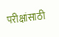परीक्षांसाठी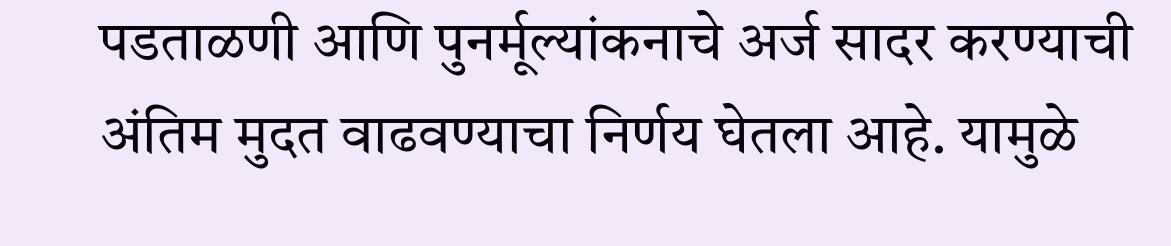पडताळणी आणि पुनर्मूल्यांकनाचे अर्ज सादर करण्याची अंतिम मुदत वाढवण्याचा निर्णय घेतला आहे. यामुळे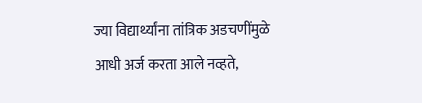ज्या विद्यार्थ्यांना तांत्रिक अडचणींमुळे आधी अर्ज करता आले नव्हते,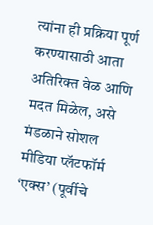त्यांना ही प्रक्रिया पूर्ण करण्यासाठी आता अतिरिक्त वेळ आणि मदत मिळेल, असे मंडळाने सोशल मीडिया प्लॅटफॉर्म ‘एक्स’ (पूर्वीचे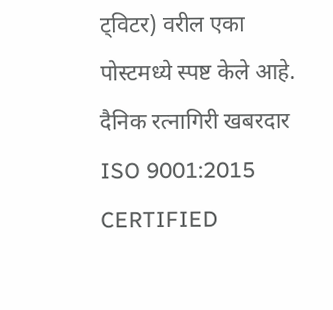ट्विटर) वरील एका पोस्टमध्ये स्पष्ट केले आहे.
दैनिक रत्नागिरी खबरदार
ISO 9001:2015 CERTIFIED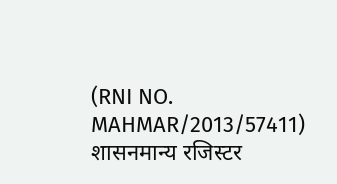(RNI NO. MAHMAR/2013/57411)
शासनमान्य रजिस्टर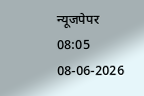न्यूजपेपर
08:05 08-06-2026